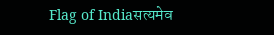Flag of Indiaसत्यमेव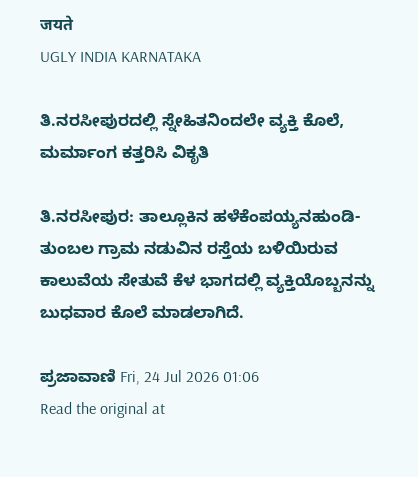जयते
UGLY INDIA KARNATAKA

ತಿ.ನರಸೀಪುರದಲ್ಲಿ ಸ್ನೇಹಿತನಿಂದಲೇ ವ್ಯಕ್ತಿ ಕೊಲೆ, ಮರ್ಮಾಂಗ ಕತ್ತರಿಸಿ ವಿಕೃತಿ

ತಿ.ನರಸೀಪುರ: ತಾಲ್ಲೂಕಿನ ಹಳೆಕೆಂಪಯ್ಯನಹುಂಡಿ- ತುಂಬಲ ಗ್ರಾಮ ನಡುವಿನ ರಸ್ತೆಯ ಬಳಿಯಿರುವ ಕಾಲುವೆಯ ಸೇತುವೆ ಕೆಳ ಭಾಗದಲ್ಲಿ ವ್ಯಕ್ತಿಯೊಬ್ಬನನ್ನು ಬುಧವಾರ ಕೊಲೆ ಮಾಡಲಾಗಿದೆ.

ಪ್ರಜಾವಾಣಿ Fri, 24 Jul 2026 01:06
Read the original at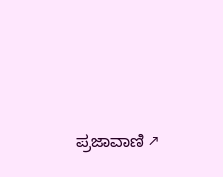ಪ್ರಜಾವಾಣಿ ↗